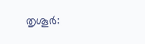തൃശൂർ: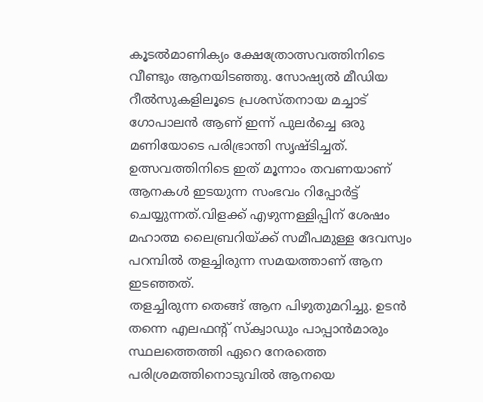കൂടൽമാണിക്യം ക്ഷേത്രോത്സവത്തിനിടെ വീണ്ടും ആനയിടഞ്ഞു. സോഷ്യൽ മീഡിയ റീൽസുകളിലൂടെ പ്രശസ്തനായ മച്ചാട് ഗോപാലൻ ആണ് ഇന്ന് പുലർച്ചെ ഒരു മണിയോടെ പരിഭ്രാന്തി സൃഷ്ടിച്ചത്. ഉത്സവത്തിനിടെ ഇത് മൂന്നാം തവണയാണ് ആനകൾ ഇടയുന്ന സംഭവം റിപ്പോർട്ട് ചെയ്യുന്നത്.വിളക്ക് എഴുന്നള്ളിപ്പിന് ശേഷം മഹാത്മ ലൈബ്രറിയ്ക്ക് സമീപമുള്ള ദേവസ്വം പറമ്പിൽ തളച്ചിരുന്ന സമയത്താണ് ആന ഇടഞ്ഞത്.
തളച്ചിരുന്ന തെങ്ങ് ആന പിഴുതുമറിച്ചു. ഉടൻ തന്നെ എലഫന്റ് സ്ക്വാഡും പാപ്പാൻമാരും സ്ഥലത്തെത്തി ഏറെ നേരത്തെ പരിശ്രമത്തിനൊടുവിൽ ആനയെ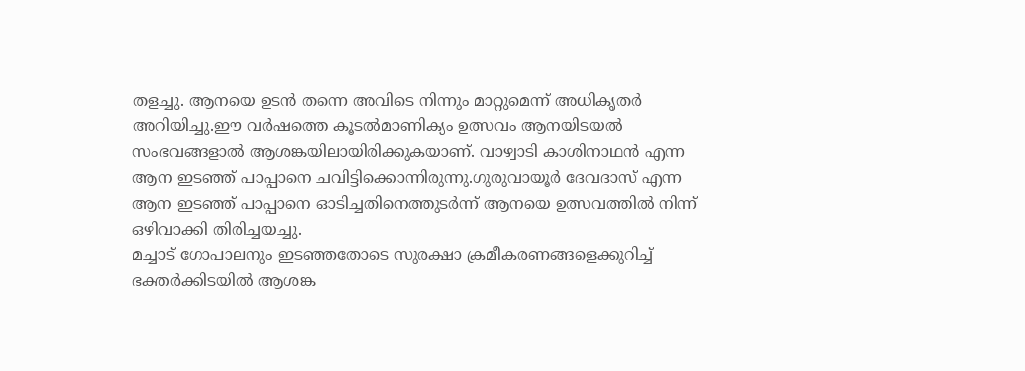തളച്ചു. ആനയെ ഉടൻ തന്നെ അവിടെ നിന്നും മാറ്റുമെന്ന് അധികൃതർ അറിയിച്ചു.ഈ വർഷത്തെ കൂടൽമാണിക്യം ഉത്സവം ആനയിടയൽ സംഭവങ്ങളാൽ ആശങ്കയിലായിരിക്കുകയാണ്. വാഴ്വാടി കാശിനാഥൻ എന്ന ആന ഇടഞ്ഞ് പാപ്പാനെ ചവിട്ടിക്കൊന്നിരുന്നു.ഗുരുവായൂർ ദേവദാസ് എന്ന ആന ഇടഞ്ഞ് പാപ്പാനെ ഓടിച്ചതിനെത്തുടർന്ന് ആനയെ ഉത്സവത്തിൽ നിന്ന് ഒഴിവാക്കി തിരിച്ചയച്ചു.
മച്ചാട് ഗോപാലനും ഇടഞ്ഞതോടെ സുരക്ഷാ ക്രമീകരണങ്ങളെക്കുറിച്ച് ഭക്തർക്കിടയിൽ ആശങ്ക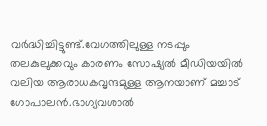വർദ്ധിച്ചിട്ടുണ്ട്.വേഗത്തിലുള്ള നടപ്പും തലകുലുക്കവും കാരണം സോഷ്യൽ മീഡിയയിൽ വലിയ ആരാധകവൃന്ദമുള്ള ആനയാണ് മച്ചാട് ഗോപാലൻ.ഭാഗ്യവശാൽ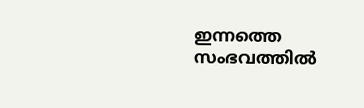ഇന്നത്തെ സംഭവത്തിൽ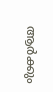ആർക്കും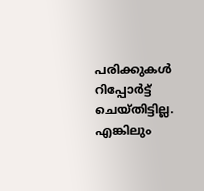പരിക്കുകൾ റിപ്പോർട്ട് ചെയ്തിട്ടില്ല. എങ്കിലും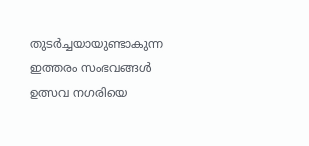തുടർച്ചയായുണ്ടാകുന്ന ഇത്തരം സംഭവങ്ങൾ ഉത്സവ നഗരിയെ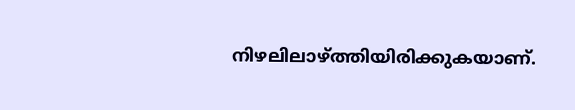നിഴലിലാഴ്ത്തിയിരിക്കുകയാണ്.